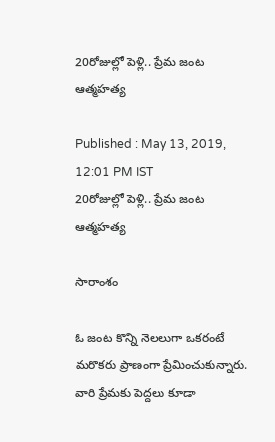20రోజుల్లో పెళ్లి.. ప్రేమ జంట ఆత్మహత్య

Published : May 13, 2019, 12:01 PM IST
20రోజుల్లో పెళ్లి.. ప్రేమ జంట ఆత్మహత్య

సారాంశం

ఓ జంట కొన్ని నెలలుగా ఒకరంటే మరొకరు ప్రాణంగా ప్రేమించుకున్నారు. వారి ప్రేమకు పెద్దలు కూడా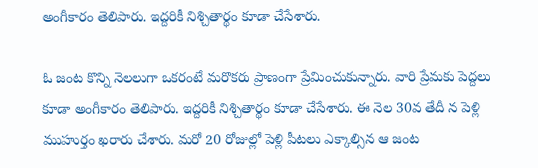అంగీకారం తెలిపారు. ఇద్దరికీ నిశ్చితార్థం కూడా చేసేశారు.

ఓ జంట కొన్ని నెలలుగా ఒకరంటే మరొకరు ప్రాణంగా ప్రేమించుకున్నారు. వారి ప్రేమకు పెద్దలు కూడా అంగీకారం తెలిపారు. ఇద్దరికీ నిశ్చితార్థం కూడా చేసేశారు. ఈ నెల 30వ తేదీ న పెళ్లి ముహుర్తం ఖరారు చేశారు. మరో 20 రోజుల్లో పెళ్లి పీటలు ఎక్కాల్సిన ఆ జంట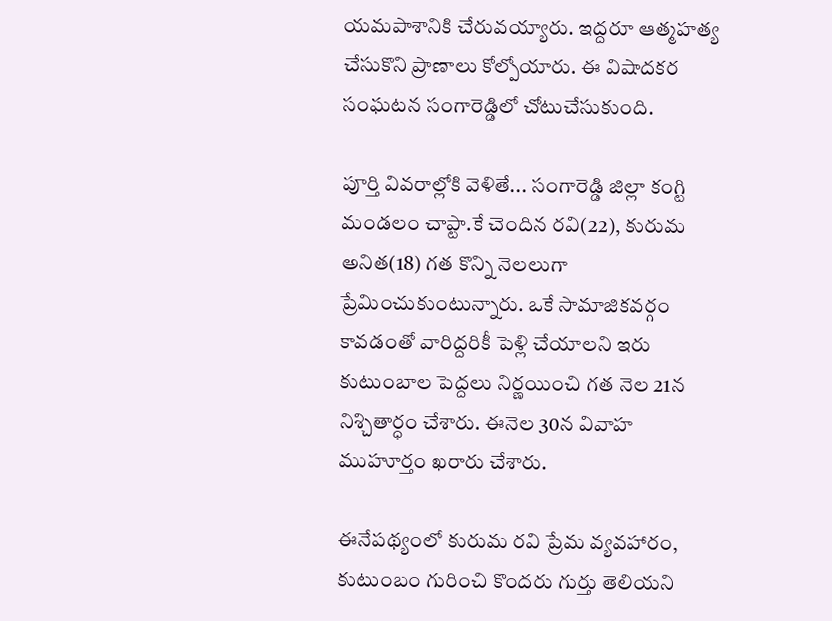యమపాశానికి చేరువయ్యారు. ఇద్దరూ ఆత్మహత్య చేసుకొని ప్రాణాలు కోల్పోయారు. ఈ విషాదకర సంఘటన సంగారెడ్డిలో చోటుచేసుకుంది.

పూర్తి వివరాల్లోకి వెళితే... సంగారెడ్డి జిల్లా కంగ్టి మండలం చాప్టా.కే చెందిన రవి(22), కురుమ అనిత(18) గత కొన్ని నెలలుగా ప్రేమించుకుంటున్నారు. ఒకే సామాజికవర్గం కావడంతో వారిద్దరికీ పెళ్లి చేయాలని ఇరు కుటుంబాల పెద్దలు నిర్ణయించి గత నెల 21న నిశ్చితార్ధం చేశారు. ఈనెల 30న వివాహ ముహూర్తం ఖరారు చేశారు.

ఈనేపథ్యంలో కురుమ రవి ప్రేమ వ్యవహారం, కుటుంబం గురించి కొందరు గుర్తు తెలియని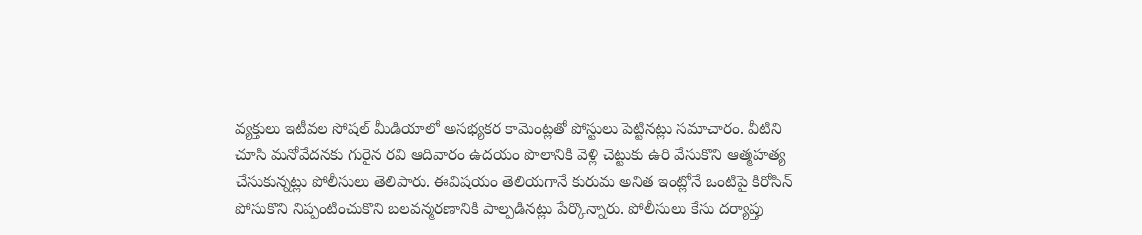వ్యక్తులు ఇటీవల సోషల్‌ మీడియాలో అసభ్యకర కామెంట్లతో పోస్టులు పెట్టినట్లు సమాచారం. వీటిని చూసి మనోవేదనకు గురైన రవి ఆదివారం ఉదయం పొలానికి వెళ్లి చెట్టుకు ఉరి వేసుకొని ఆత్మహత్య చేసుకున్నట్లు పోలీసులు తెలిపారు. ఈవిషయం తెలియగానే కురుమ అనిత ఇంట్లోనే ఒంటిపై కిరోసిన్‌ పోసుకొని నిప్పంటించుకొని బలవన్మరణానికి పాల్పడినట్లు పేర్కొన్నారు. పోలీసులు కేసు దర్యాప్తు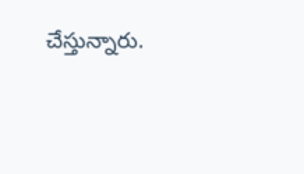చేస్తున్నారు.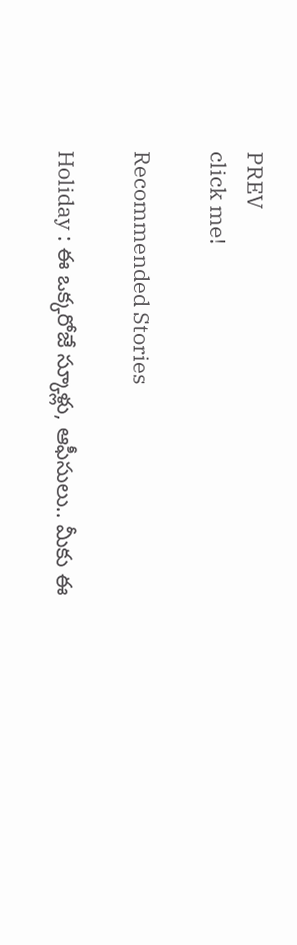PREV
click me!

Recommended Stories

Holiday : ఈ ఒక్కరోజే స్కూళ్లు, ఆఫీసులు.. మీకు ఈ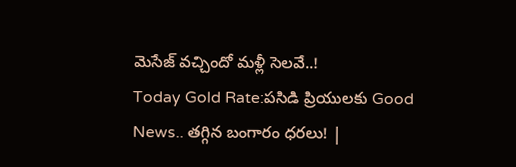మెసేజ్ వచ్చిందో మళ్లీ సెలవే..!
Today Gold Rate:పసిడి ప్రియులకు Good News.. తగ్గిన బంగారం ధరలు! |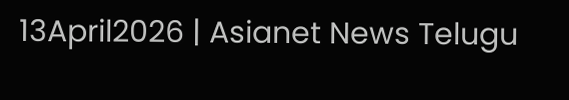13April2026 | Asianet News Telugu